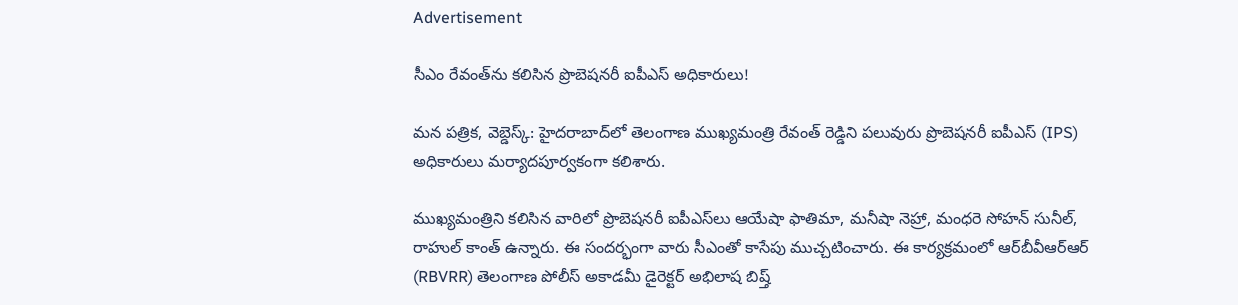Advertisement

సీఎం రేవంత్‌ను కలిసిన ప్రొబెషనరీ ఐపీఎస్ అధికారులు!

మన పత్రిక, వెబ్డెస్క్: హైదరాబాద్‌లో తెలంగాణ ముఖ్యమంత్రి రేవంత్ రెడ్డిని పలువురు ప్రొబెషనరీ ఐపీఎస్ (IPS) అధికారులు మర్యాదపూర్వకంగా కలిశారు.

ముఖ్యమంత్రిని కలిసిన వారిలో ప్రొబెషనరీ ఐపీఎస్‌లు ఆయేషా ఫాతిమా, మనీషా నెహ్రా, మంధరె సోహన్ సునీల్, రాహుల్ కాంత్ ఉన్నారు. ఈ సందర్భంగా వారు సీఎంతో కాసేపు ముచ్చటించారు. ఈ కార్యక్రమంలో ఆర్‌బీవీఆర్ఆర్ (RBVRR) తెలంగాణ పోలీస్ అకాడమీ డైరెక్టర్ అభిలాష బిష్త్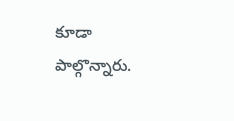కూడా పాల్గొన్నారు.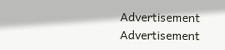Advertisement
Advertisement